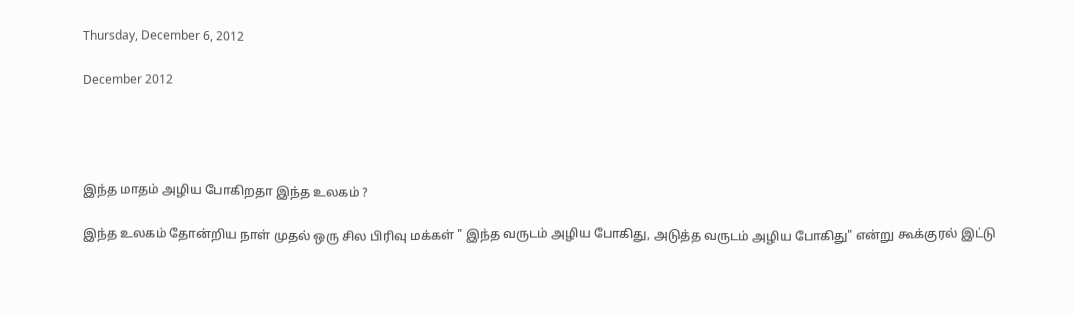Thursday, December 6, 2012

December 2012




இந்த மாதம் அழிய போகிறதா இந்த உலகம் ?

இந்த உலகம் தோன்றிய நாள் முதல் ஒரு சில பிரிவு மக்கள் " இந்த வருடம் அழிய போகிது, அடுத்த வருடம் அழிய போகிது" என்று கூக்குரல் இட்டு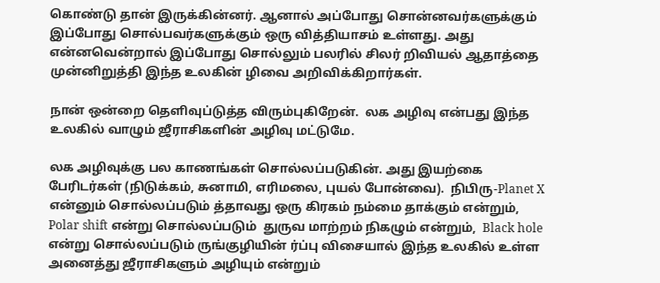கொண்டு தான் இருக்கின்னர். ஆனால் அப்போது சொன்னவர்களுக்கும் இப்போது சொல்பவர்களுக்கும் ஒரு வித்தியாசம் உள்ளது. அது என்னவென்றால் இப்போது சொல்லும் பலரில் சிலர் றிவியல் ஆதாத்தை முன்னிறுத்தி இந்த உலகின் ழிவை அறிவிக்கிறார்கள்.

நான் ஒன்றை தெளிவுப்டுத்த விரும்புகிறேன்.  லக அழிவு என்பது இந்த உலகில் வாழும் ஜீராசிகளின் அழிவு மட்டுமே.

லக அழிவுக்கு பல காணங்கள் சொல்லப்படுகின். அது இயற்கை பேரிடர்கள் (நிடுக்கம், சுனாமி, எரிமலை, புயல் போன்வை).  நிபிரு-Planet X என்னும் சொல்லப்படும் த்தாவது ஒரு கிரகம் நம்மை தாக்கும் என்றும், Polar shift என்று சொல்லப்படும்  துருவ மாற்றம் நிகழும் என்றும்,  Black hole  என்று சொல்லப்படும் ருங்குழியின் ர்ப்பு விசையால் இந்த உலகில் உள்ள அனைத்து ஜீராசிகளும் அழியும் என்றும்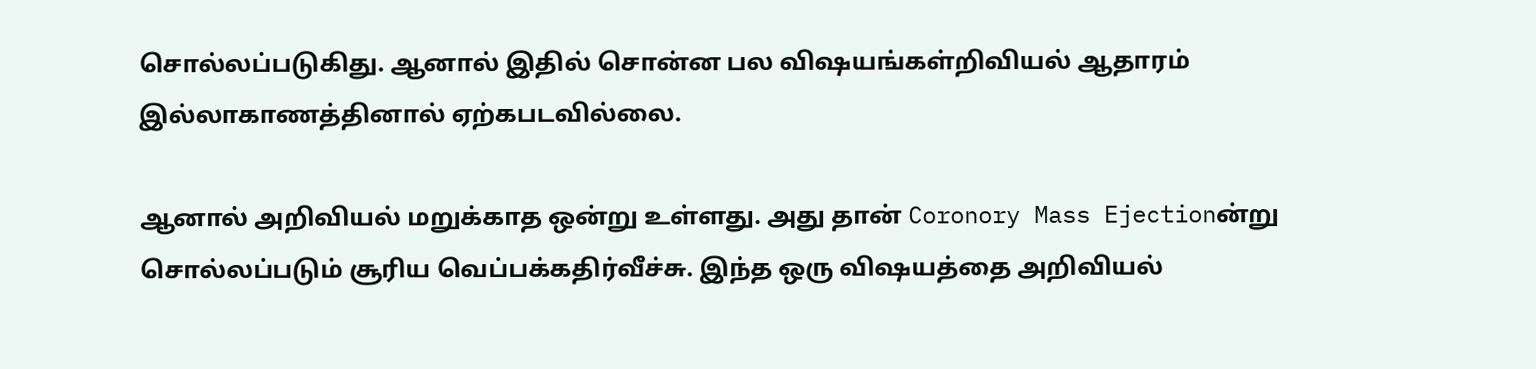சொல்லப்படுகிது. ஆனால் இதில் சொன்ன பல விஷயங்கள்றிவியல் ஆதாரம் இல்லாகாணத்தினால் ஏற்கபடவில்லை.

ஆனால் அறிவியல் மறுக்காத ஒன்று உள்ளது. அது தான் Coronory Mass Ejectionன்று சொல்லப்படும் சூரிய வெப்பக்கதிர்வீச்சு. இந்த ஒரு விஷயத்தை அறிவியல்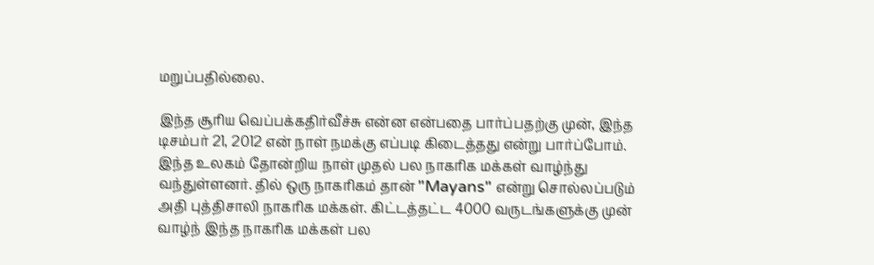மறுப்பதில்லை.

இந்த சூரிய வெப்பக்கதிர்வீச்சு என்ன என்பதை பார்ப்பதற்கு முன், இந்த டிசம்பர் 21, 2012 என் நாள் நமக்கு எப்படி கிடைத்தது என்று பார்ப்போம். இந்த உலகம் தோன்றிய நாள் முதல் பல நாகரிக மக்கள் வாழ்ந்து வந்துள்ளனர். தில் ஒரு நாகரிகம் தான் "Mayans" என்று சொல்லப்படும் அதி புத்திசாலி நாகரிக மக்கள். கிட்டத்தட்ட 4000 வருடங்களுக்கு முன் வாழ்ந் இந்த நாகரிக மக்கள் பல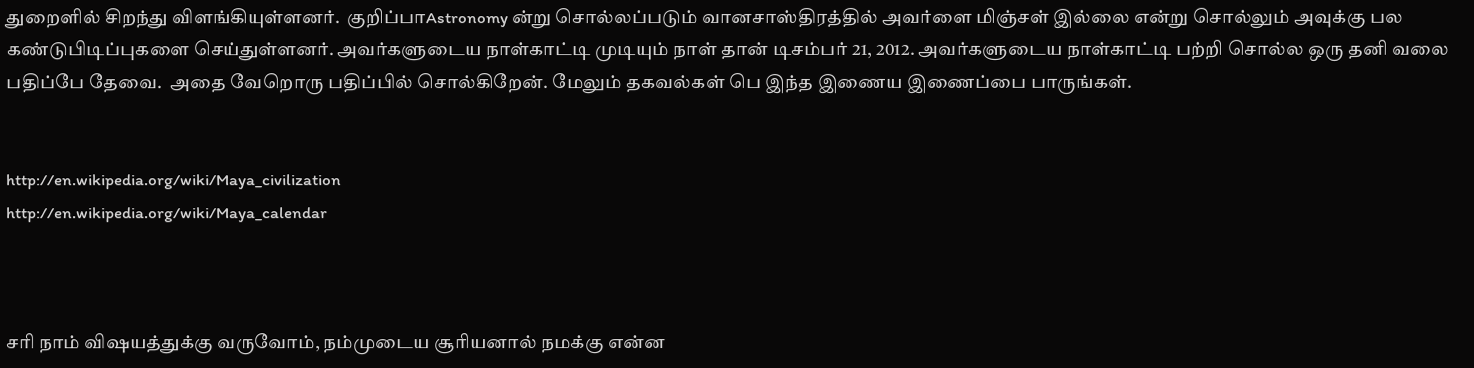துறைளில் சிறந்து விளங்கியுள்ளனர்.  குறிப்பாAstronomy ன்று சொல்லப்படும் வானசாஸ்திரத்தில் அவர்ளை மிஞ்சள் இல்லை என்று சொல்லும் அவுக்கு பல கண்டுபிடிப்புகளை செய்துள்ளனர். அவர்களுடைய நாள்காட்டி முடியும் நாள் தான் டிசம்பர் 21, 2012. அவர்களுடைய நாள்காட்டி பற்றி சொல்ல ஒரு தனி வலை பதிப்பே தேவை.  அதை வேறொரு பதிப்பில் சொல்கிறேன். மேலும் தகவல்கள் பெ இந்த இணைய இணைப்பை பாருங்கள்.


http://en.wikipedia.org/wiki/Maya_civilization
http://en.wikipedia.org/wiki/Maya_calendar



சரி நாம் விஷயத்துக்கு வருவோம், நம்முடைய சூரியனால் நமக்கு என்ன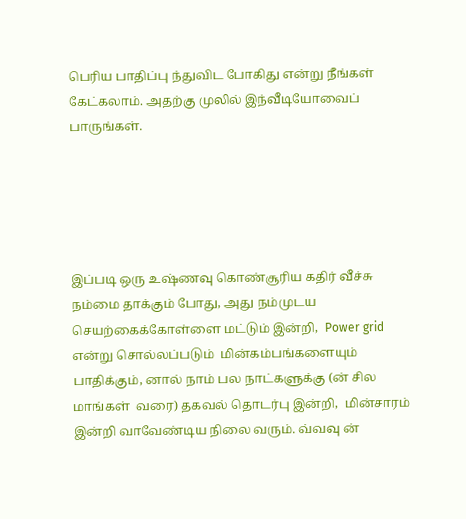பெரிய பாதிப்பு ந்துவிட போகிது என்று நீங்கள் கேட்கலாம். அதற்கு முலில் இந்வீடியோவைப்  பாருங்கள்.





இப்படி ஒரு உஷ்ணவு கொண்சூரிய கதிர் வீச்சு நம்மை தாக்கும் போது, அது நம்முடய செயற்கைக்கோள்ளை மட்டும் இன்றி,  Power grid என்று சொல்லப்படும்  மின்கம்பங்களையும் பாதிக்கும், னால் நாம் பல நாட்களுக்கு (ன் சில மாங்கள்  வரை) தகவல் தொடர்பு இன்றி,  மின்சாரம் இன்றி வாவேண்டிய நிலை வரும். வ்வவு ன்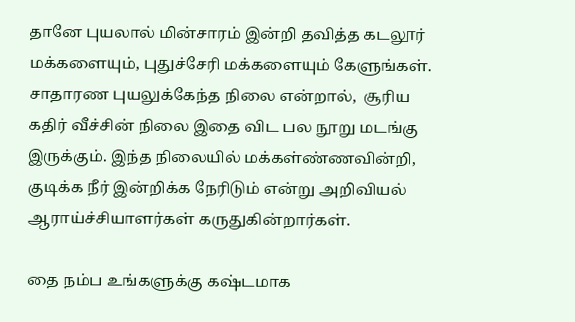தானே புயலால் மின்சாரம் இன்றி தவித்த கடலூர் மக்களையும், புதுச்சேரி மக்களையும் கேளுங்கள். சாதாரண புயலுக்கேந்த நிலை என்றால்,  சூரிய கதிர் வீச்சின் நிலை இதை விட பல நூறு மடங்கு இருக்கும். இந்த நிலையில் மக்கள்ண்ணவின்றி,  குடிக்க நீர் இன்றிக்க நேரிடும் என்று அறிவியல் ஆராய்ச்சியாளர்கள் கருதுகின்றார்கள்.

தை நம்ப உங்களுக்கு கஷ்டமாக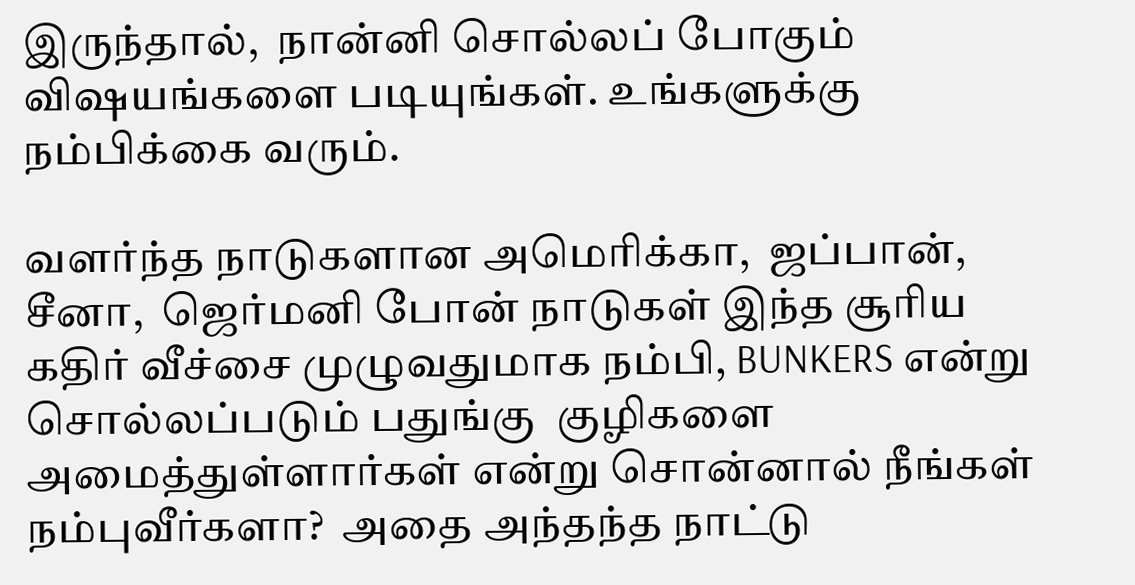இருந்தால்,  நான்னி சொல்லப் போகும் விஷயங்களை படியுங்கள். உங்களுக்கு நம்பிக்கை வரும்.

வளர்ந்த நாடுகளான அமெரிக்கா,  ஜப்பான்,  சீனா,  ஜெர்மனி போன் நாடுகள் இந்த சூரிய கதிர் வீச்சை முழுவதுமாக நம்பி, BUNKERS என்று சொல்லப்படும் பதுங்கு  குழிகளை அமைத்துள்ளார்கள் என்று சொன்னால் நீங்கள் நம்புவீர்களா?  அதை அந்தந்த நாட்டு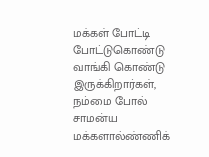மக்கள் போட்டி போட்டுகொண்டு வாங்கி கொண்டு இருக்கிறார்கள்,  நம்மை போல் சாமன்ய மக்களால்ண்ணிக்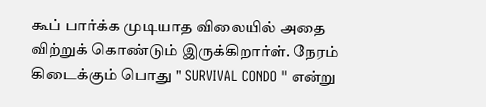கூப் பார்க்க முடியாத விலையில் அதை விற்றுக் கொண்டும் இருக்கிறார்ள். நேரம் கிடைக்கும் பொது " SURVIVAL CONDO " என்று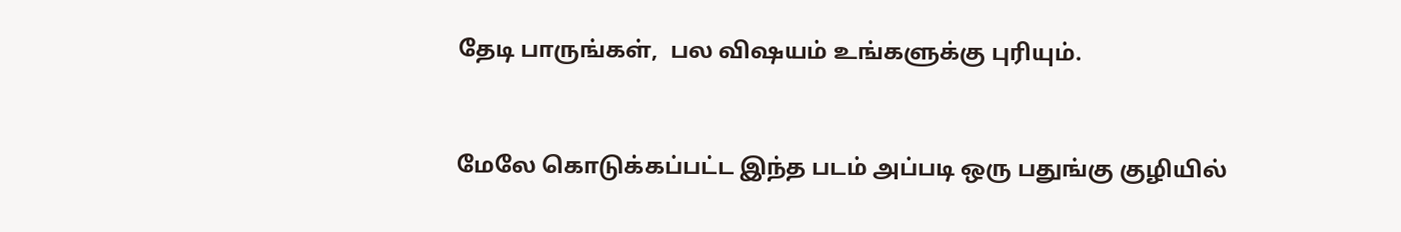தேடி பாருங்கள்,  பல விஷயம் உங்களுக்கு புரியும்.



மேலே கொடுக்கப்பட்ட இந்த படம் அப்படி ஒரு பதுங்கு குழியில்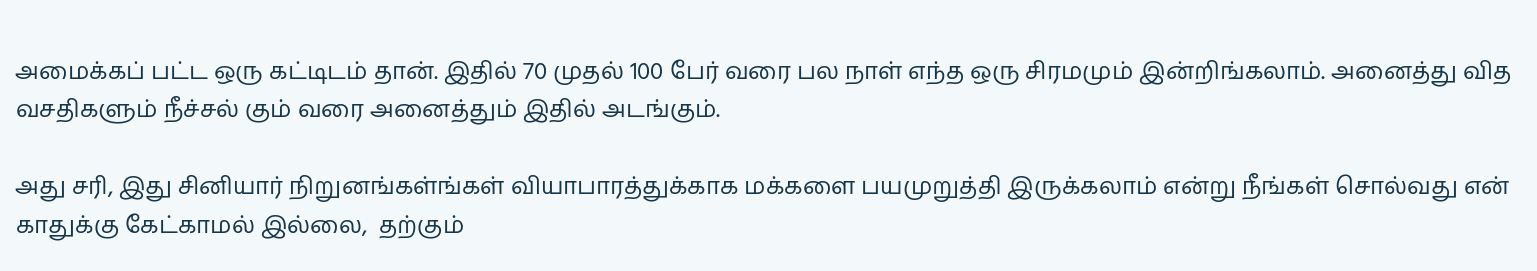அமைக்கப் பட்ட ஒரு கட்டிடம் தான். இதில் 70 முதல் 100 பேர் வரை பல நாள் எந்த ஒரு சிரமமும் இன்றிங்கலாம். அனைத்து வித வசதிகளும் நீச்சல் கும் வரை அனைத்தும் இதில் அடங்கும்.

அது சரி, இது சினியார் நிறுனங்கள்ங்கள் வியாபாரத்துக்காக மக்களை பயமுறுத்தி இருக்கலாம் என்று நீங்கள் சொல்வது என் காதுக்கு கேட்காமல் இல்லை,  தற்கும்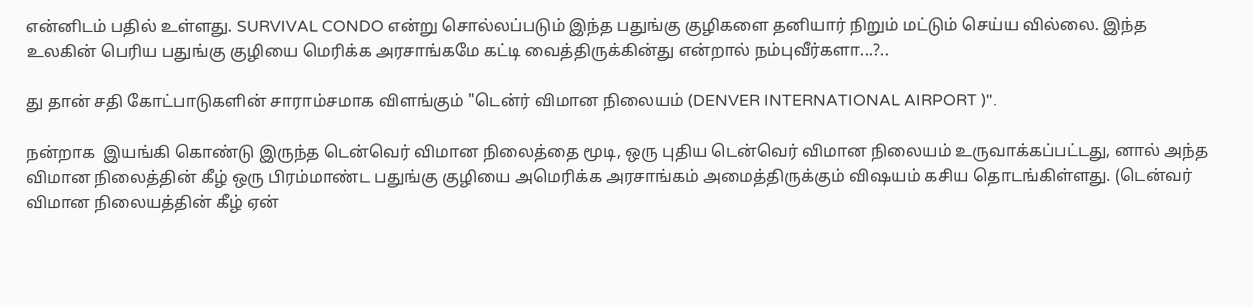என்னிடம் பதில் உள்ளது. SURVIVAL CONDO என்று சொல்லப்படும் இந்த பதுங்கு குழிகளை தனியார் நிறும் மட்டும் செய்ய வில்லை. இந்த உலகின் பெரிய பதுங்கு குழியை மெரிக்க அரசாங்கமே கட்டி வைத்திருக்கின்து என்றால் நம்புவீர்களா...?..

து தான் சதி கோட்பாடுகளின் சாராம்சமாக விளங்கும் "டென்ர் விமான நிலையம் (DENVER INTERNATIONAL AIRPORT )".

நன்றாக  இயங்கி கொண்டு இருந்த டென்வெர் விமான நிலைத்தை மூடி, ஒரு புதிய டென்வெர் விமான நிலையம் உருவாக்கப்பட்டது, னால் அந்த விமான நிலைத்தின் கீழ் ஒரு பிரம்மாண்ட பதுங்கு குழியை அமெரிக்க அரசாங்கம் அமைத்திருக்கும் விஷயம் கசிய தொடங்கிள்ளது. (டென்வர் விமான நிலையத்தின் கீழ் ஏன்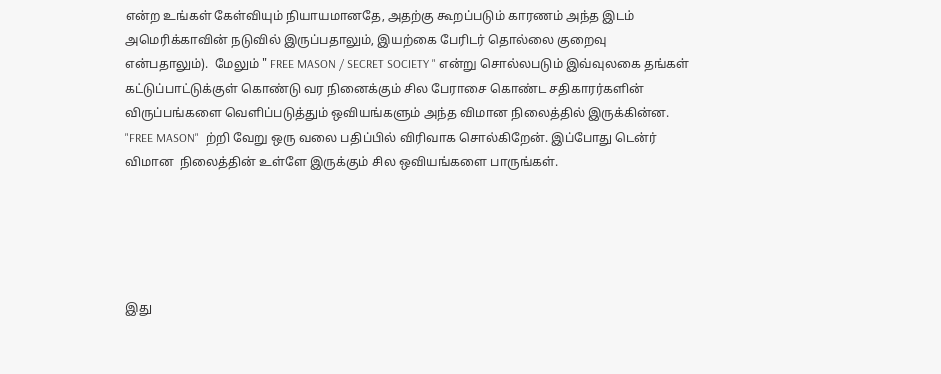என்ற உங்கள் கேள்வியும் நியாயமானதே, அதற்கு கூறப்படும் காரணம் அந்த இடம் அமெரிக்காவின் நடுவில் இருப்பதாலும், இயற்கை பேரிடர் தொல்லை குறைவு என்பதாலும்).  மேலும் " FREE MASON / SECRET SOCIETY " என்று சொல்லபடும் இவ்வுலகை தங்கள் கட்டுப்பாட்டுக்குள் கொண்டு வர நினைக்கும் சில பேராசை கொண்ட சதிகாரர்களின் விருப்பங்களை வெளிப்படுத்தும் ஒவியங்களும் அந்த விமான நிலைத்தில் இருக்கின்ன. "FREE MASON"  ற்றி வேறு ஒரு வலை பதிப்பில் விரிவாக சொல்கிறேன். இப்போது டென்ர் விமான  நிலைத்தின் உள்ளே இருக்கும் சில ஒவியங்களை பாருங்கள்.





இது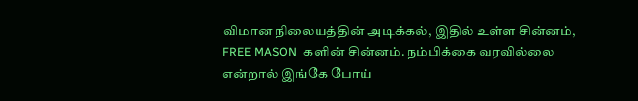விமான நிலையத்தின் அடிக்கல், இதில் உள்ள சின்னம், FREE MASON  களின் சின்னம். நம்பிக்கை வரவில்லை என்றால் இங்கே போய்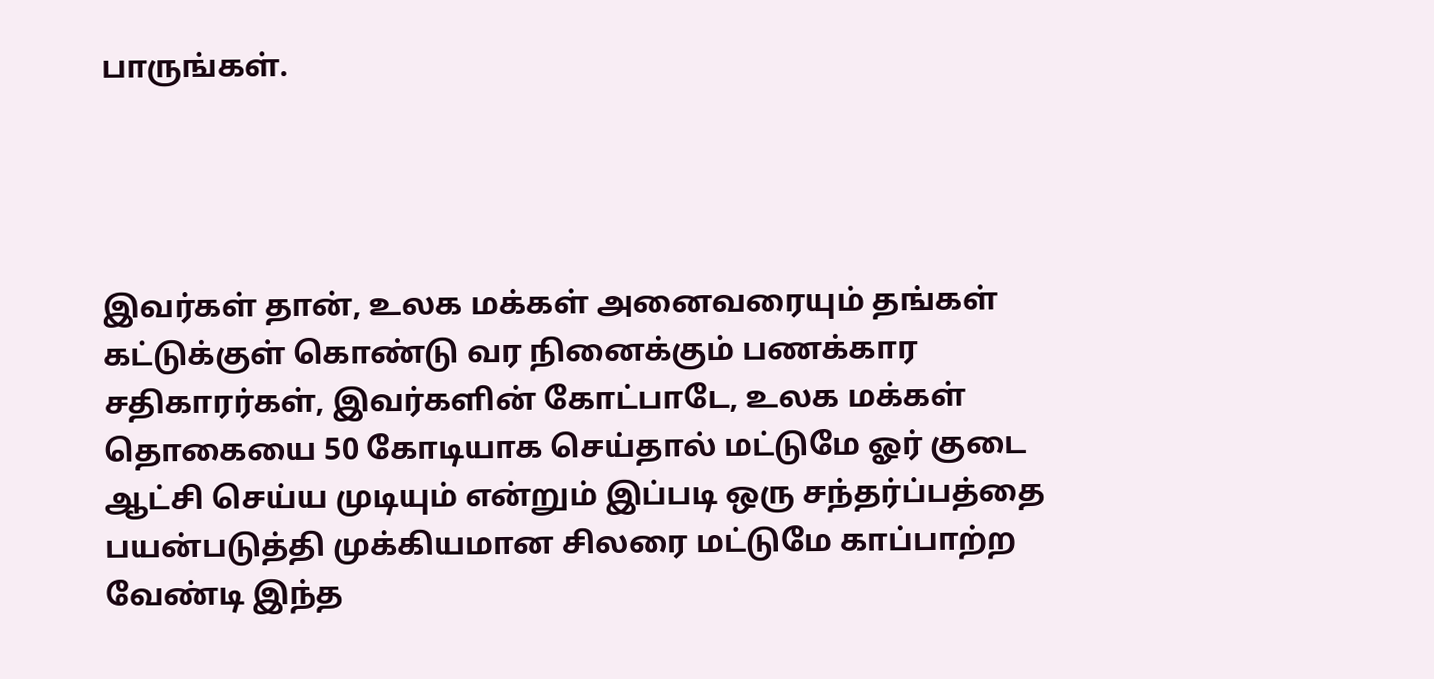பாருங்கள்.




இவர்கள் தான், உலக மக்கள் அனைவரையும் தங்கள் கட்டுக்குள் கொண்டு வர நினைக்கும் பணக்கார சதிகாரர்கள், இவர்களின் கோட்பாடே, உலக மக்கள் தொகையை 50 கோடியாக செய்தால் மட்டுமே ஓர் குடை ஆட்சி செய்ய முடியும் என்றும் இப்படி ஒரு சந்தர்ப்பத்தை பயன்படுத்தி முக்கியமான சிலரை மட்டுமே காப்பாற்ற வேண்டி இந்த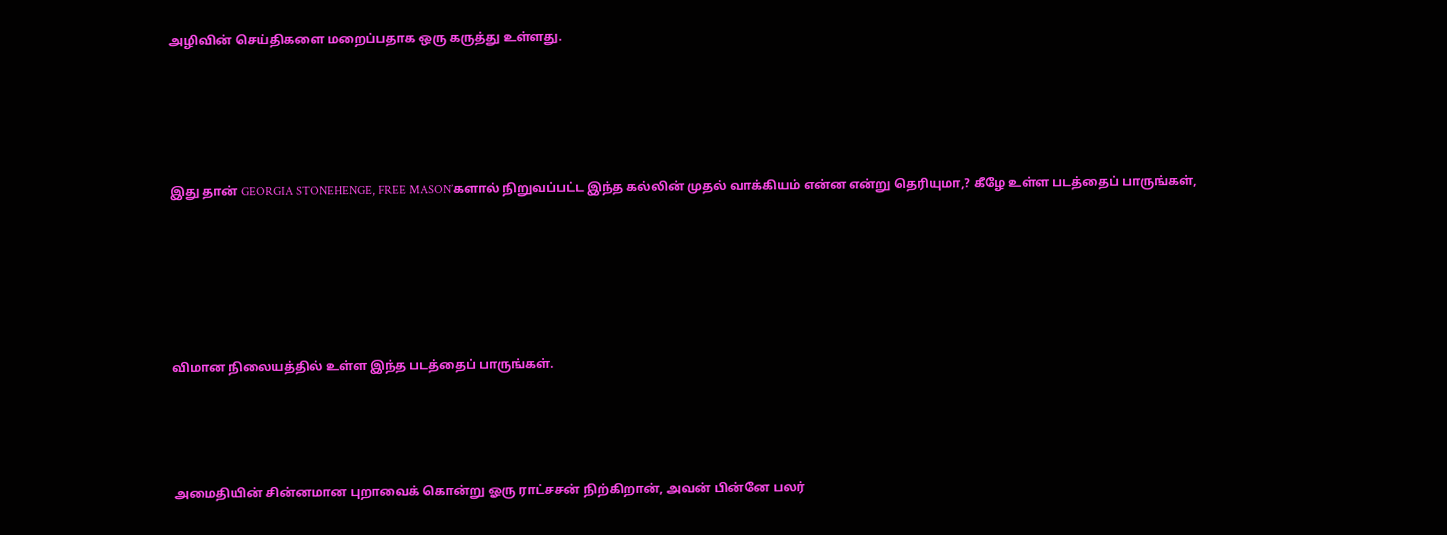அழிவின் செய்திகளை மறைப்பதாக ஒரு கருத்து உள்ளது.





இது தான் GEORGIA STONEHENGE, FREE MASON’களால் நிறுவப்பட்ட இந்த கல்லின் முதல் வாக்கியம் என்ன என்று தெரியுமா,? கீழே உள்ள படத்தைப் பாருங்கள்,






விமான நிலையத்தில் உள்ள இந்த படத்தைப் பாருங்கள்.




அமைதியின் சின்னமான புறாவைக் கொன்று ஓரு ராட்சசன் நிற்கிறான், அவன் பின்னே பலர்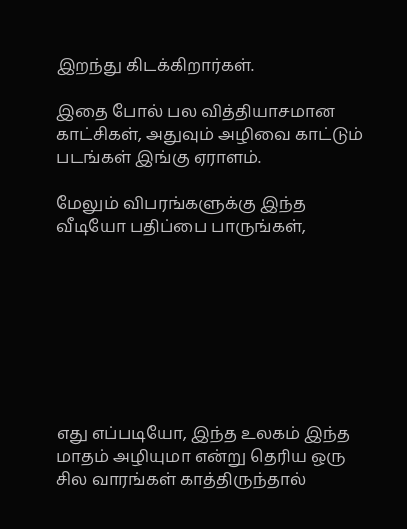இறந்து கிடக்கிறார்கள்.

இதை போல் பல வித்தியாசமான காட்சிகள், அதுவும் அழிவை காட்டும் படங்கள் இங்கு ஏராளம்.

மேலும் விபரங்களுக்கு இந்த வீடியோ பதிப்பை பாருங்கள்,








எது எப்படியோ, இந்த உலகம் இந்த மாதம் அழியுமா என்று தெரிய ஒரு சில வாரங்கள் காத்திருந்தால்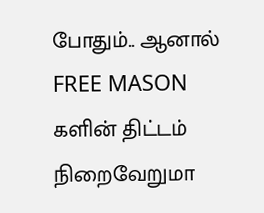போதும்.. ஆனால் FREE MASON களின் திட்டம் நிறைவேறுமா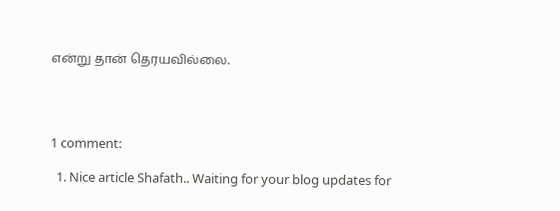என்று தான் தெரயவில்லை.




1 comment:

  1. Nice article Shafath.. Waiting for your blog updates for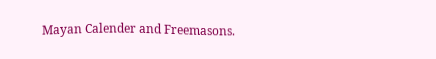Mayan Calender and Freemasons.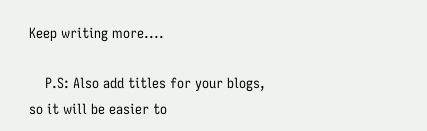Keep writing more....

    P.S: Also add titles for your blogs, so it will be easier to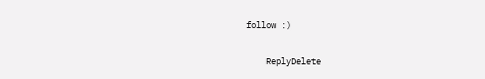follow :)

    ReplyDelete